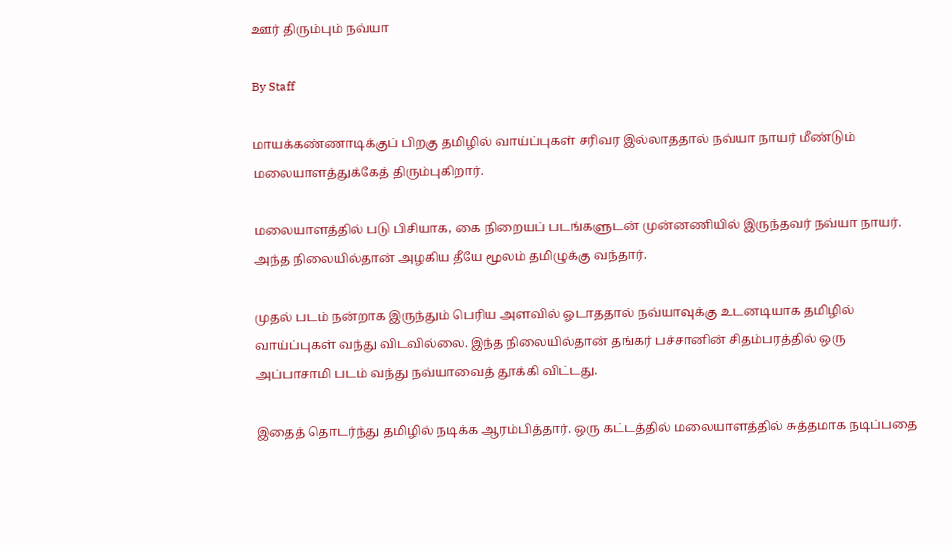ஊர் திரும்பும் நவ்யா

By Staff

மாயக்கண்ணாடிக்குப் பிறகு தமிழில் வாய்ப்புகள் சரிவர இல்லாததால் நவ்யா நாயர் மீண்டும் மலையாளத்துக்கேத் திரும்புகிறார்.

மலையாளத்தில் படு பிசியாக, கை நிறையப் படங்களுடன் முன்னணியில் இருந்தவர் நவ்யா நாயர். அந்த நிலையில்தான் அழகிய தீயே மூலம் தமிழுக்கு வந்தார்.

முதல் படம் நன்றாக இருந்தும் பெரிய அளவில் ஓடாததால் நவ்யாவுக்கு உடனடியாக தமிழில் வாய்ப்புகள் வந்து விடவில்லை. இந்த நிலையில்தான் தங்கர் பச்சானின் சிதம்பரத்தில் ஒரு அப்பாசாமி படம் வந்து நவ்யாவைத் தூக்கி விட்டது.

இதைத் தொடர்ந்து தமிழில் நடிக்க ஆரம்பித்தார். ஒரு கட்டத்தில் மலையாளத்தில் சுத்தமாக நடிப்பதை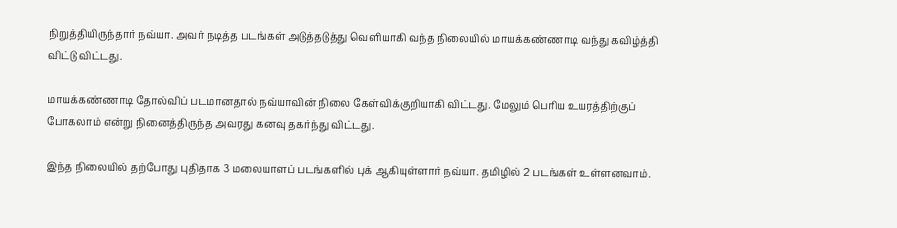நிறுத்தியிருந்தார் நவ்யா. அவர் நடித்த படங்கள் அடுத்தடுத்து வெளியாகி வந்த நிலையில் மாயக்கண்ணாடி வந்து கவிழ்த்தி விட்டு விட்டது.

மாயக்கண்ணாடி தோல்விப் படமானதால் நவ்யாவின் நிலை கேள்விக்குறியாகி விட்டது. மேலும் பெரிய உயரத்திற்குப் போகலாம் என்று நினைத்திருந்த அவரது கனவு தகர்ந்து விட்டது.

இந்த நிலையில் தற்போது புதிதாக 3 மலையாளப் படங்களில் புக் ஆகியுள்ளார் நவ்யா. தமிழில் 2 படங்கள் உள்ளனவாம்.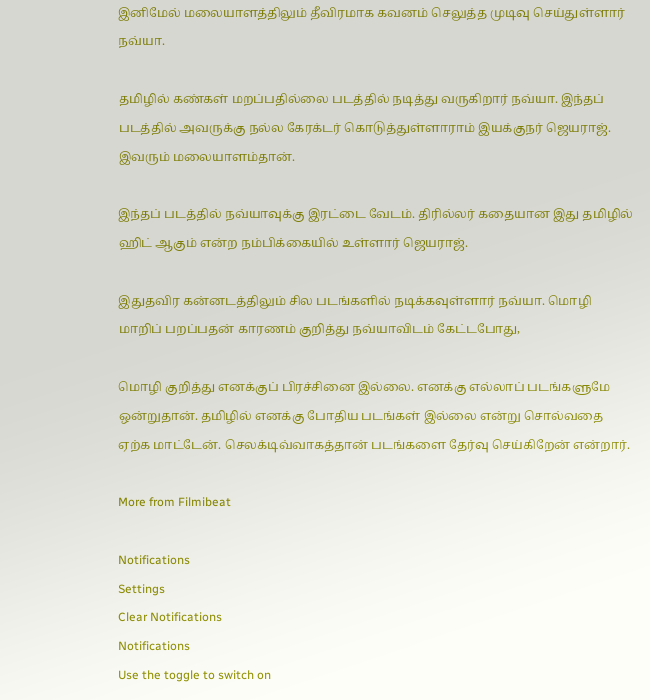இனிமேல் மலையாளத்திலும் தீவிரமாக கவனம் செலுத்த முடிவு செய்துள்ளார் நவ்யா.

தமிழில் கண்கள் மறப்பதில்லை படத்தில் நடித்து வருகிறார் நவ்யா. இந்தப் படத்தில் அவருக்கு நல்ல கேரக்டர் கொடுத்துள்ளாராம் இயக்குநர் ஜெயராஜ். இவரும் மலையாளம்தான்.

இந்தப் படத்தில் நவ்யாவுக்கு இரட்டை வேடம். திரில்லர் கதையான இது தமிழில் ஹிட் ஆகும் என்ற நம்பிக்கையில் உள்ளார் ஜெயராஜ்.

இதுதவிர கன்னடத்திலும் சில படங்களில் நடிக்கவுள்ளார் நவ்யா. மொழி மாறிப் பறப்பதன் காரணம் குறித்து நவ்யாவிடம் கேட்டபோது,

மொழி குறித்து எனக்குப் பிரச்சினை இல்லை. எனக்கு எல்லாப் படங்களுமே ஒன்றுதான். தமிழில் எனக்கு போதிய படங்கள் இல்லை என்று சொல்வதை ஏற்க மாட்டேன். செலக்டிவ்வாகத்தான் படங்களை தேர்வு செய்கிறேன் என்றார்.

More from Filmibeat

Notifications
Settings
Clear Notifications
Notifications
Use the toggle to switch on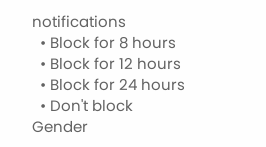notifications
  • Block for 8 hours
  • Block for 12 hours
  • Block for 24 hours
  • Don't block
Gender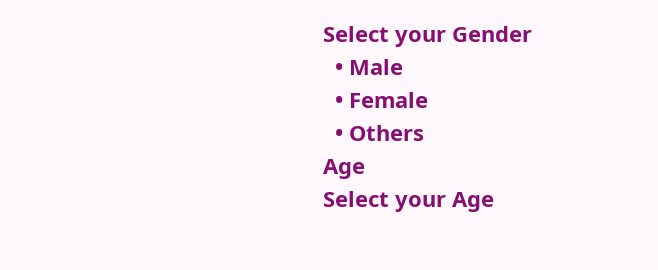Select your Gender
  • Male
  • Female
  • Others
Age
Select your Age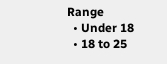Range
  • Under 18
  • 18 to 25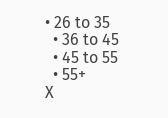• 26 to 35
  • 36 to 45
  • 45 to 55
  • 55+
X